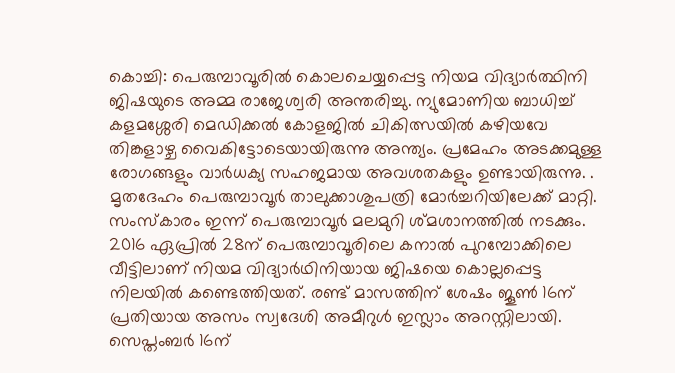കൊച്ചി: പെരുമ്പാവൂരിൽ കൊലചെയ്യപ്പെട്ട നിയമ വിദ്യാർത്ഥിനി ജിഷയുടെ അമ്മ രാജേശ്വരി അന്തരിച്ചു. ന്യുമോണിയ ബാധിച്ച് കളമശ്ശേരി മെഡിക്കൽ കോളജിൽ ചികിത്സയിൽ കഴിയവേ തിങ്കളാഴ്ച വൈകിട്ടോടെയായിരുന്നു അന്ത്യം. പ്രമേഹം അടക്കമുള്ള രോഗങ്ങളും വാർധക്യ സഹജമായ അവശതകളും ഉണ്ടായിരുന്നു. . മൃതദേഹം പെരുമ്പാവൂർ താലുക്കാശുപത്രി മോർച്ചറിയിലേക്ക് മാറ്റി. സംസ്കാരം ഇന്ന് പെരുമ്പാവൂർ മലമുറി ശ്മശാനത്തിൽ നടക്കും.
2016 ഏപ്രിൽ 28ന് പെരുമ്പാവൂരിലെ കനാൽ പുറമ്പോക്കിലെ വീട്ടിലാണ് നിയമ വിദ്യാർഥിനിയായ ജിഷയെ കൊല്ലപ്പെട്ട നിലയിൽ കണ്ടെത്തിയത്. രണ്ട് മാസത്തിന് ശേഷം ജൂൺ 16ന് പ്രതിയായ അസം സ്വദേശി അമീറുൾ ഇസ്ലാം അറസ്റ്റിലായി. സെപ്തംബർ 16ന്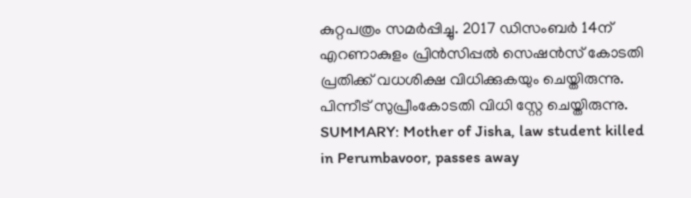കുറ്റപത്രം സമർപ്പിച്ചു. 2017 ഡിസംബർ 14ന് എറണാകുളം പ്രിൻസിപ്പൽ സെഷൻസ് കോടതി പ്രതിക്ക് വധശിക്ഷ വിധിക്കുകയും ചെയ്തിരുന്നു. പിന്നീട് സുപ്രീംകോടതി വിധി സ്റ്റേ ചെയ്തിരുന്നു.
SUMMARY: Mother of Jisha, law student killed in Perumbavoor, passes away